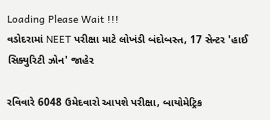Loading Please Wait !!!
વડોદરામાં NEET પરીક્ષા માટે લોખંડી બંદોબસ્ત, 17 સેન્ટર 'હાઈ સિક્યુરિટી ઝોન' જાહેર

રવિવારે 6048 ઉમેદવારો આપશે પરીક્ષા, બાયોમેટ્રિક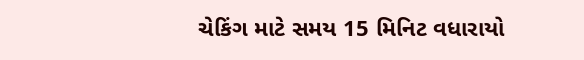ચેકિંગ માટે સમય 15 મિનિટ વધારાયો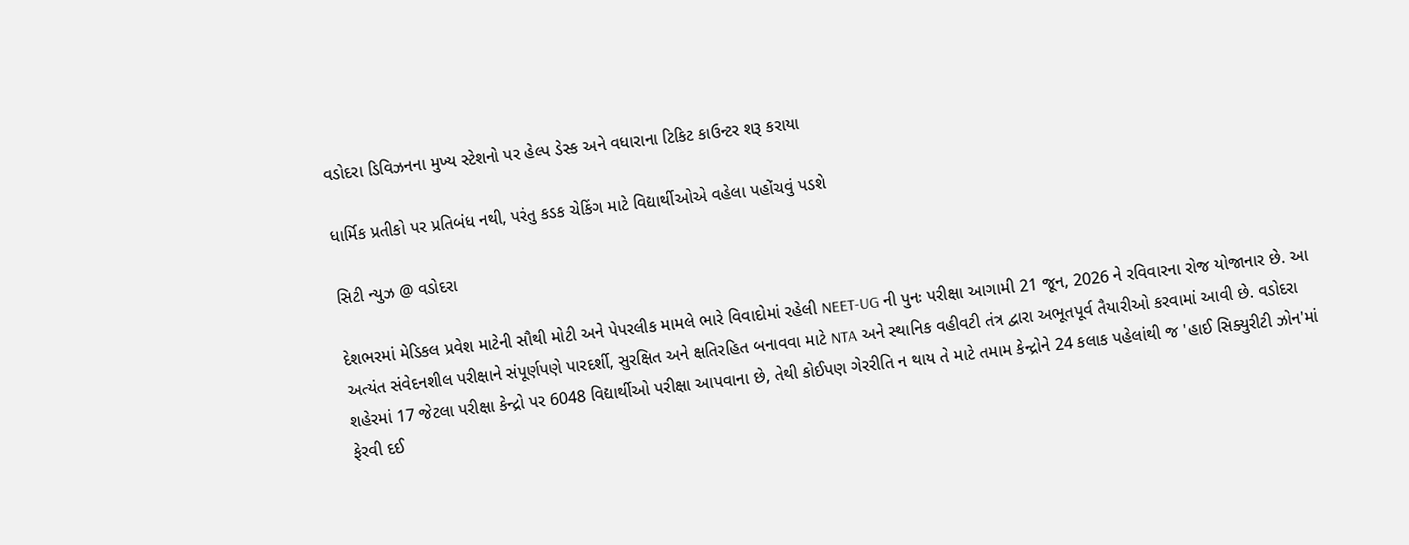વડોદરા ડિવિઝનના મુખ્ય સ્ટેશનો પર હેલ્પ ડેસ્ક અને વધારાના ટિકિટ કાઉન્ટર શરૂ કરાયા

ધાર્મિક પ્રતીકો પર પ્રતિબંધ નથી, પરંતુ કડક ચેકિંગ માટે વિદ્યાર્થીઓએ વહેલા પહોંચવું પડશે

સિટી ન્યુઝ @ વડોદરા

દેશભરમાં મેડિકલ પ્રવેશ માટેની સૌથી મોટી અને પેપરલીક મામલે ભારે વિવાદોમાં રહેલી NEET-UG ની પુનઃ પરીક્ષા આગામી 21 જૂન, 2026 ને રવિવારના રોજ યોજાનાર છે. આ અત્યંત સંવેદનશીલ પરીક્ષાને સંપૂર્ણપણે પારદર્શી, સુરક્ષિત અને ક્ષતિરહિત બનાવવા માટે NTA અને સ્થાનિક વહીવટી તંત્ર દ્વારા અભૂતપૂર્વ તૈયારીઓ કરવામાં આવી છે. વડોદરા શહેરમાં 17 જેટલા પરીક્ષા કેન્દ્રો પર 6048 વિદ્યાર્થીઓ પરીક્ષા આપવાના છે, તેથી કોઈપણ ગેરરીતિ ન થાય તે માટે તમામ કેન્દ્રોને 24 કલાક પહેલાંથી જ 'હાઈ સિક્યુરીટી ઝોન'માં ફેરવી દઈ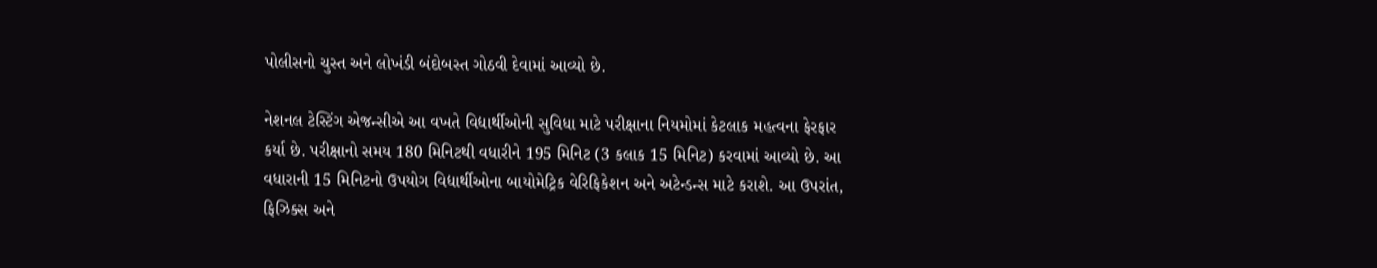પોલીસનો ચુસ્ત અને લોખંડી બંદોબસ્ત ગોઠવી દેવામાં આવ્યો છે.

નેશનલ ટેસ્ટિંગ એજન્સીએ આ વખતે વિદ્યાર્થીઓની સુવિધા માટે પરીક્ષાના નિયમોમાં કેટલાક મહત્વના ફેરફાર કર્યા છે. પરીક્ષાનો સમય 180 મિનિટથી વધારીને 195 મિનિટ (3 કલાક 15 મિનિટ) કરવામાં આવ્યો છે. આ વધારાની 15 મિનિટનો ઉપયોગ વિદ્યાર્થીઓના બાયોમેટ્રિક વેરિફિકેશન અને અટેન્ડન્સ માટે કરાશે. આ ઉપરાંત, ફિઝિક્સ અને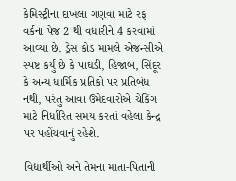કેમિસ્ટ્રીના દાખલા ગણવા માટે રફ વર્કના પેજ 2 થી વધારીને 4 કરવામાં આવ્યા છે. ડ્રેસ કોડ મામલે એજન્સીએ સ્પષ્ટ કર્યું છે કે પાઘડી, હિજાબ, સિંદૂર કે અન્ય ધાર્મિક પ્રતિકો પર પ્રતિબંધ નથી, પરંતુ આવા ઉમેદવારોએ ચેકિંગ માટે નિર્ધારિત સમય કરતાં વહેલા કેન્દ્ર પર પહોંચવાનું રહેશે.

વિદ્યાર્થીઓ અને તેમના માતા-પિતાની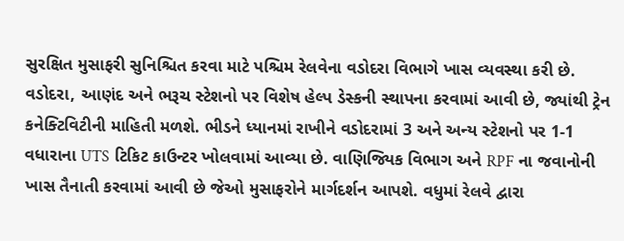સુરક્ષિત મુસાફરી સુનિશ્ચિત કરવા માટે પશ્ચિમ રેલવેના વડોદરા વિભાગે ખાસ વ્યવસ્થા કરી છે. વડોદરા, આણંદ અને ભરૂચ સ્ટેશનો પર વિશેષ હેલ્પ ડેસ્કની સ્થાપના કરવામાં આવી છે, જ્યાંથી ટ્રેન કનેક્ટિવિટીની માહિતી મળશે. ભીડને ધ્યાનમાં રાખીને વડોદરામાં 3 અને અન્ય સ્ટેશનો પર 1-1 વધારાના UTS ટિકિટ કાઉન્ટર ખોલવામાં આવ્યા છે. વાણિજ્યિક વિભાગ અને RPF ના જવાનોની ખાસ તૈનાતી કરવામાં આવી છે જેઓ મુસાફરોને માર્ગદર્શન આપશે. વધુમાં રેલવે દ્વારા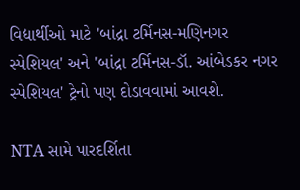વિદ્યાર્થીઓ માટે 'બાંદ્રા ટર્મિનસ-મણિનગર સ્પેશિયલ' અને 'બાંદ્રા ટર્મિનસ-ડૉ. આંબેડકર નગર સ્પેશિયલ' ટ્રેનો પણ દોડાવવામાં આવશે.

NTA સામે પારદર્શિતા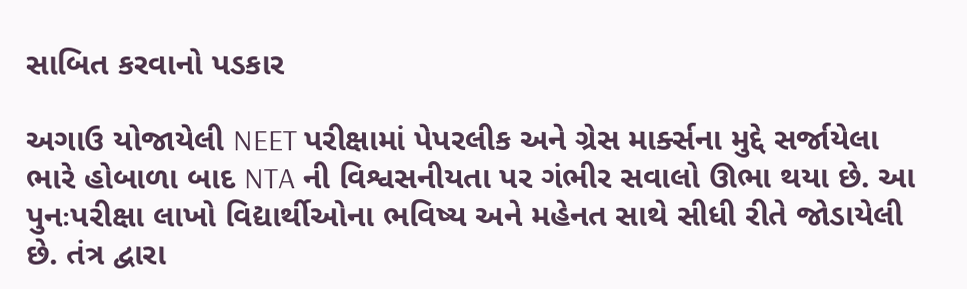સાબિત કરવાનો પડકાર

અગાઉ યોજાયેલી NEET પરીક્ષામાં પેપરલીક અને ગ્રેસ માર્ક્સના મુદ્દે સર્જાયેલા ભારે હોબાળા બાદ NTA ની વિશ્વસનીયતા પર ગંભીર સવાલો ઊભા થયા છે. આ પુનઃપરીક્ષા લાખો વિદ્યાર્થીઓના ભવિષ્ય અને મહેનત સાથે સીધી રીતે જોડાયેલી છે. તંત્ર દ્વારા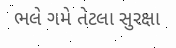ભલે ગમે તેટલા સુરક્ષા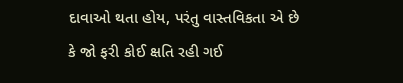દાવાઓ થતા હોય, પરંતુ વાસ્તવિકતા એ છે કે જો ફરી કોઈ ક્ષતિ રહી ગઈ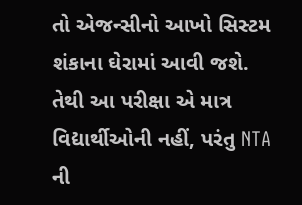તો એજન્સીનો આખો સિસ્ટમ શંકાના ઘેરામાં આવી જશે. તેથી આ પરીક્ષા એ માત્ર વિદ્યાર્થીઓની નહીં, પરંતુ NTA ની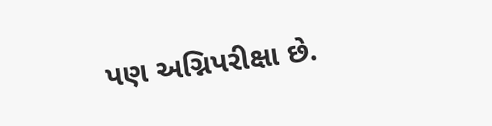પણ અગ્નિપરીક્ષા છે.